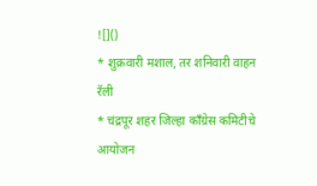![]()
* शुक्रवारी मशाल, तर शनिवारी वाहन रॅली
* चंद्रपूर शहर जिल्हा काँग्रेस कमिटीचे आयोजन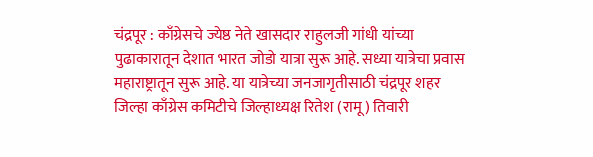चंद्रपूर : काँग्रेसचे ज्येष्ठ नेते खासदार राहुलजी गांधी यांच्या पुढाकारातून देशात भारत जोडो यात्रा सुरू आहे. सध्या यात्रेचा प्रवास महाराष्ट्रातून सुरू आहे. या यात्रेच्या जनजागृतीसाठी चंद्रपूर शहर जिल्हा काँग्रेस कमिटीचे जिल्हाध्यक्ष रितेश (रामू) तिवारी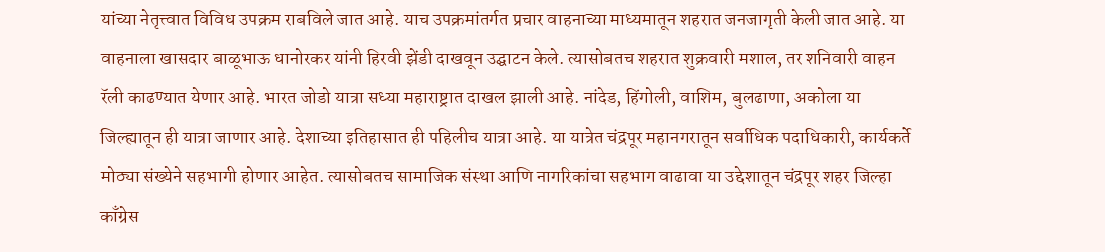यांच्या नेतृत्त्वात विविध उपक्रम राबविले जात आहे. याच उपक्रमांतर्गत प्रचार वाहनाच्या माध्यमातून शहरात जनजागृती केली जात आहे. या वाहनाला खासदार बाळूभाऊ धानोरकर यांनी हिरवी झेंडी दाखवून उद्घाटन केले. त्यासोबतच शहरात शुक्रवारी मशाल, तर शनिवारी वाहन रॅली काढण्यात येणार आहे. भारत जोडो यात्रा सध्या महाराष्ट्रात दाखल झाली आहे. नांदेड, हिंगोली, वाशिम, बुलढाणा, अकोला या जिल्ह्यातून ही यात्रा जाणार आहे. देशाच्या इतिहासात ही पहिलीच यात्रा आहे. या यात्रेत चंद्रपूर महानगरातून सर्वाधिक पदाधिकारी, कार्यकर्ते मोठ्या संख्येने सहभागी होणार आहेत. त्यासोबतच सामाजिक संस्था आणि नागरिकांचा सहभाग वाढावा या उद्देशातून चंद्रपूर शहर जिल्हा काँग्रेस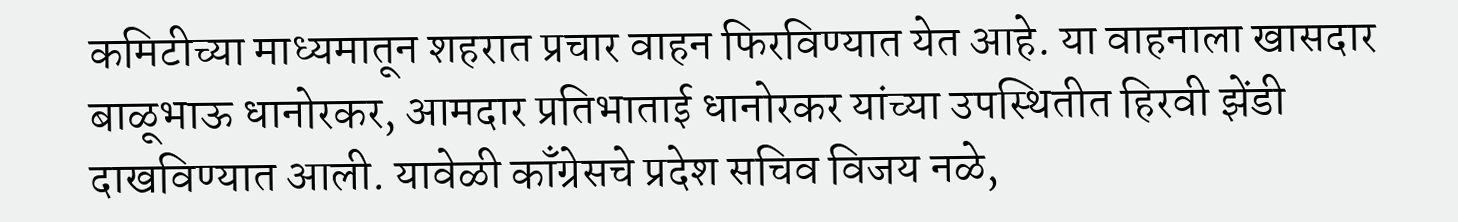कमिटीच्या माध्यमातून शहरात प्रचार वाहन फिरविण्यात येत आहे. या वाहनाला खासदार बाळूभाऊ धानोरकर, आमदार प्रतिभाताई धानोरकर यांच्या उपस्थितीत हिरवी झेंडी दाखविण्यात आली. यावेळी काँग्रेसचे प्रदेश सचिव विजय नळे,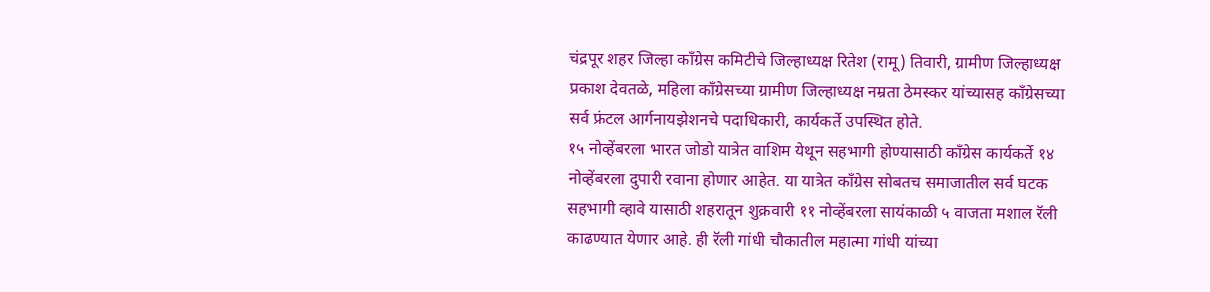चंद्रपूर शहर जिल्हा काँग्रेस कमिटीचे जिल्हाध्यक्ष रितेश (रामू) तिवारी, ग्रामीण जिल्हाध्यक्ष प्रकाश देवतळे, महिला काँग्रेसच्या ग्रामीण जिल्हाध्यक्ष नम्रता ठेमस्कर यांच्यासह काँग्रेसच्या सर्व फ्रंटल आर्गनायझेशनचे पदाधिकारी, कार्यकर्ते उपस्थित होते.
१५ नोव्हेंबरला भारत जोडो यात्रेत वाशिम येथून सहभागी होण्यासाठी काँग्रेस कार्यकर्ते १४ नोव्हेंबरला दुपारी रवाना होणार आहेत. या यात्रेत काँग्रेस सोबतच समाजातील सर्व घटक सहभागी व्हावे यासाठी शहरातून शुक्रवारी ११ नोव्हेंबरला सायंकाळी ५ वाजता मशाल रॅली काढण्यात येणार आहे. ही रॅली गांधी चौकातील महात्मा गांधी यांच्या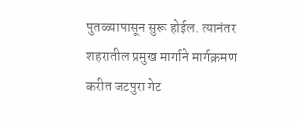पुतळ्यापासून सुरू होईल. त्यानंतर शहरातील प्रमुख मार्गाने मार्गक्रमण करीत जटपुरा गेट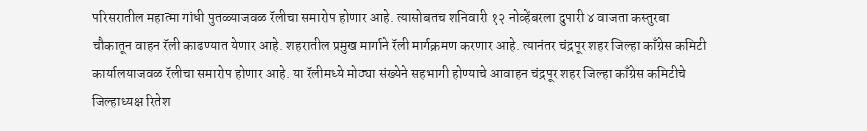परिसरातील महात्मा गांधी पुतळ्याजवळ रॅलीचा समारोप होणार आहे. त्यासोबतच शनिवारी १२ नोव्हेंबरला दुपारी ४ वाजता कस्तुरबा चौकातून वाहन रॅली काढण्यात येणार आहे. शहरातील प्रमुख मार्गाने रॅली मार्गक्रमण करणार आहे. त्यानंतर चंद्रपूर शहर जिल्हा काँग्रेस कमिटी कार्यालयाजवळ रॅलीचा समारोप होणार आहे. या रॅलीमध्ये मोठ्या संख्येने सहभागी होण्याचे आवाहन चंद्रपूर शहर जिल्हा काँग्रेस कमिटीचे जिल्हाध्यक्ष रितेश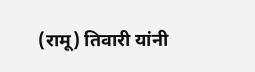(रामू) तिवारी यांनी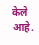केले आहे.